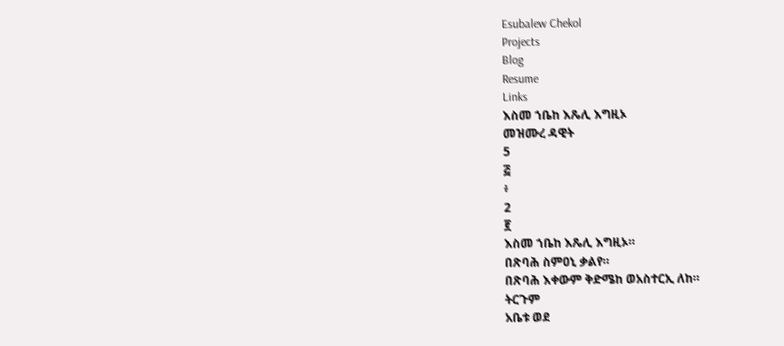Esubalew Chekol
Projects
Blog
Resume
Links
እስመ ኀቤከ እጼሊ እግዚኦ
መዝሙረ ዳዊት
5
፭
፥
2
፪
እስመ ኀቤከ እጼሊ እግዚኦ።
በጽባሕ ስምዐኒ ቃልየ።
በጽባሕ እቀውም ቅድሜከ ወአስተርኢ ለከ።
ትርጉም
አቤቱ ወደ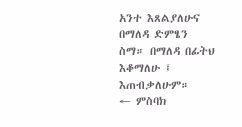አንተ እጸልያለሁና በማለዳ ድምፄን
ስማ። በማለዳ በፊትህ እቆማለሁ ፤ እጠብቃለሁም።
← ምስባክ